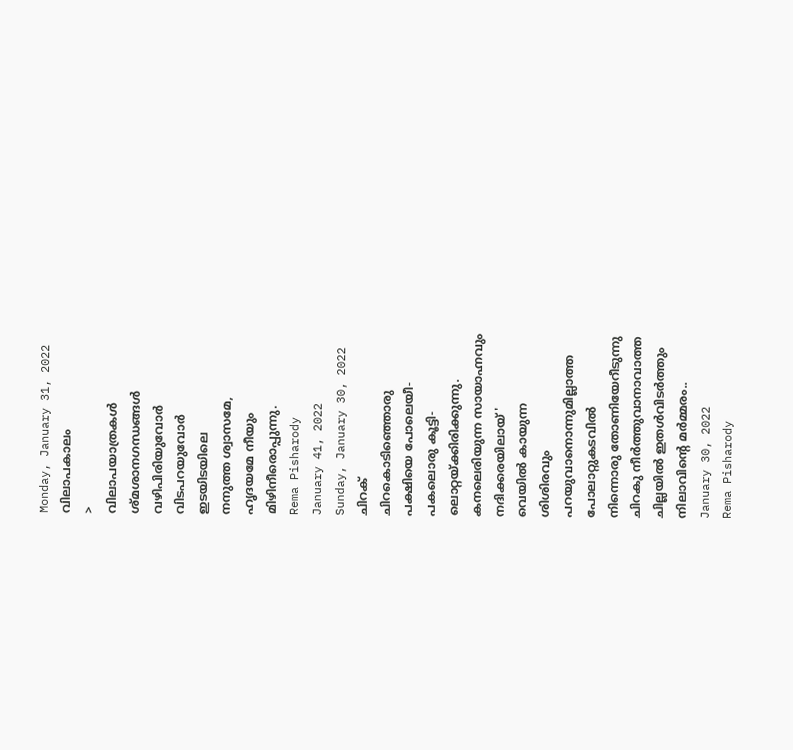Monday, January 31, 2022
വിലാപകാലം
>
വിലാപയാത്രകൾ
ശ്മശാനഗന്ധങ്ങൾ
വഴിപിരിയുവോർ
വിടപറയുവോർ
ഇടയിടയിലെ
നനുത്ത ശ്വാസമേ,
ഹൃദയമേ നീയും
മിഴിനീരൊപ്പുന്നു.
Rema Pisharody
January 41, 2022
Sunday, January 30, 2022
ചിറക്
ചിറകൊടിഞ്ഞൊരു
പക്ഷിയെ പോലെയീ-
പകലൊരു കൂട്ടി-
ലൊറ്റയ്ക്കിരിക്കുന്നു.
കനലെരിയുന്ന സായാഹ്നവും
നദിക്കരയിലായ് '
വെയിൽ കായുന്ന
ശിശിരവും
പറയുവാനൊന്നുമില്ലാത്ത
പോലാറ്റുകടവിൽ
നിന്നൊരു തോണിയേറീടുന്നു
ചിറകു നീർത്തുവാനാവാത്ത
ചില്ലയിൽ ഇതൾവിടർത്തും
നിലാവിൻ്റെ മർമ്മരം..
January 30, 2022
Rema Pisharody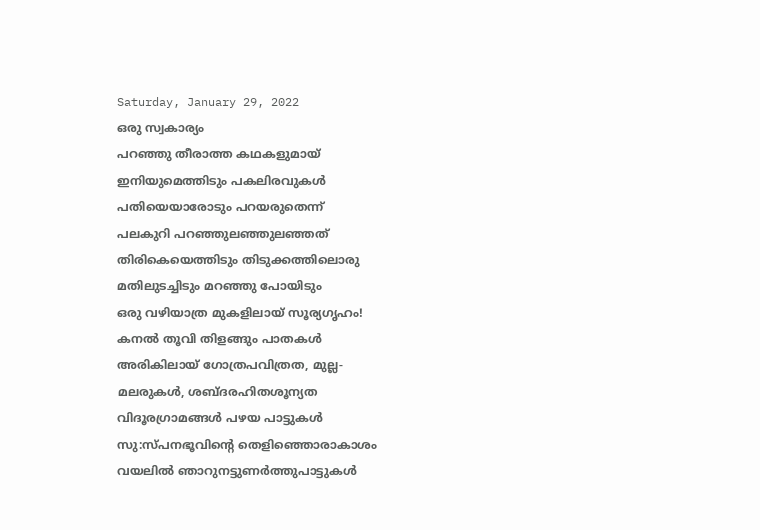Saturday, January 29, 2022
ഒരു സ്വകാര്യം
പറഞ്ഞു തീരാത്ത കഥകളുമായ്
ഇനിയുമെത്തിടും പകലിരവുകൾ
പതിയെയാരോടും പറയരുതെന്ന്
പലകുറി പറഞ്ഞുലഞ്ഞുലഞ്ഞത്
തിരികെയെത്തിടും തിടുക്കത്തിലൊരു
മതിലുടച്ചിടും മറഞ്ഞു പോയിടും
ഒരു വഴിയാത്ര മുകളിലായ് സൂര്യഗൃഹം!
കനൽ തൂവി തിളങ്ങും പാതകൾ
അരികിലായ് ഗോത്രപവിത്രത, മുല്ല-
മലരുകൾ, ശബ്ദരഹിതശൂന്യത
വിദൂരഗ്രാമങ്ങൾ പഴയ പാട്ടുകൾ
സു:സ്പനഭൂവിന്റെ തെളിഞ്ഞൊരാകാശം
വയലിൽ ഞാറുനട്ടുണർത്തുപാട്ടുകൾ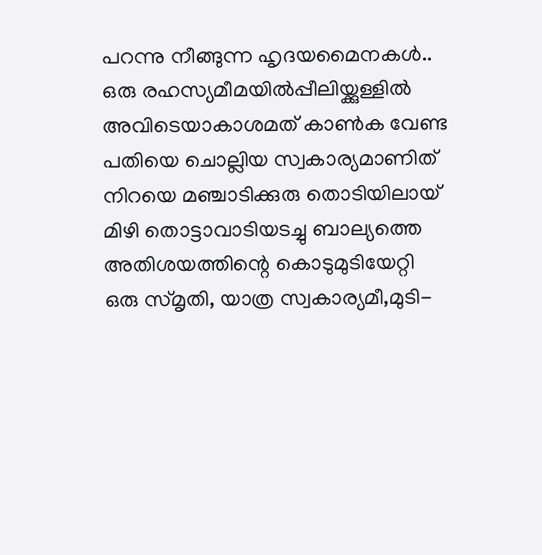പറന്നു നീങ്ങുന്ന ഹൃദയമൈനകൾ..
ഒരു രഹസ്യമീമയിൽപ്പീലിയ്ക്കുള്ളിൽ
അവിടെയാകാശമത് കാൺക വേണ്ട
പതിയെ ചൊല്ലിയ സ്വകാര്യമാണിത്
നിറയെ മഞ്ചാടിക്കുരു തൊടിയിലായ്
മിഴി തൊട്ടാവാടിയടച്ചു ബാല്യത്തെ
അതിശയത്തിന്റെ കൊടുമുടിയേറ്റി
ഒരു സ്മൃതി, യാത്ര സ്വകാര്യമീ,മുടി-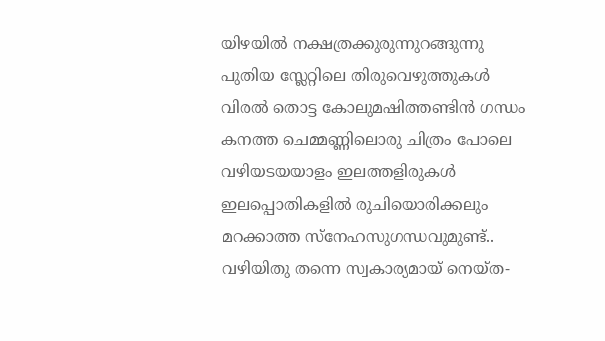യിഴയിൽ നക്ഷത്രക്കുരുന്നുറങ്ങുന്നു
പുതിയ സ്ലേറ്റിലെ തിരുവെഴുത്തുകൾ
വിരൽ തൊട്ട കോലുമഷിത്തണ്ടിൻ ഗന്ധം
കനത്ത ചെമ്മണ്ണിലൊരു ചിത്രം പോലെ
വഴിയടയയാളം ഇലത്തളിരുകൾ
ഇലപ്പൊതികളിൽ രുചിയൊരിക്കലും
മറക്കാത്ത സ്നേഹസുഗന്ധവുമുണ്ട്..
വഴിയിതു തന്നെ സ്വകാര്യമായ് നെയ്ത-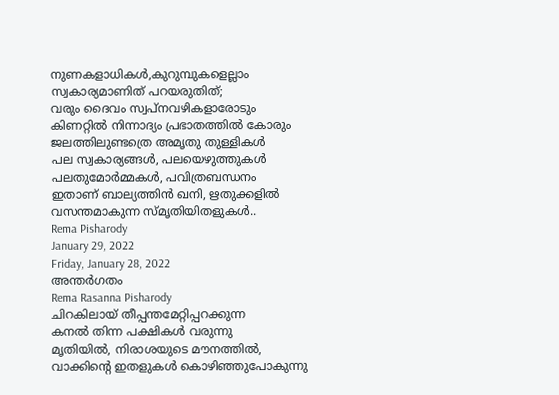നുണകളാധികൾ,കുറുമ്പുകളെല്ലാം
സ്വകാര്യമാണിത് പറയരുതിത്;
വരും ദൈവം സ്വപ്നവഴികളാരോടും
കിണറ്റിൽ നിന്നാദ്യം പ്രഭാതത്തിൽ കോരും
ജലത്തിലുണ്ടത്രെ അമൃതു തുള്ളികൾ
പല സ്വകാര്യങ്ങൾ, പലയെഴുത്തുകൾ
പലതുമോർമ്മകൾ, പവിത്രബന്ധനം
ഇതാണ് ബാല്യത്തിൻ ഖനി, ഋതുക്കളിൽ
വസന്തമാകുന്ന സ്മൃതിയിതളുകൾ..
Rema Pisharody
January 29, 2022
Friday, January 28, 2022
അന്തർഗതം
Rema Rasanna Pisharody
ചിറകിലായ് തീപ്പന്തമേറ്റിപ്പറക്കുന്ന
കനൽ തിന്ന പക്ഷികൾ വരുന്നു
മൃതിയിൽ, നിരാശയുടെ മൗനത്തിൽ,
വാക്കിൻ്റെ ഇതളുകൾ കൊഴിഞ്ഞുപോകുന്നു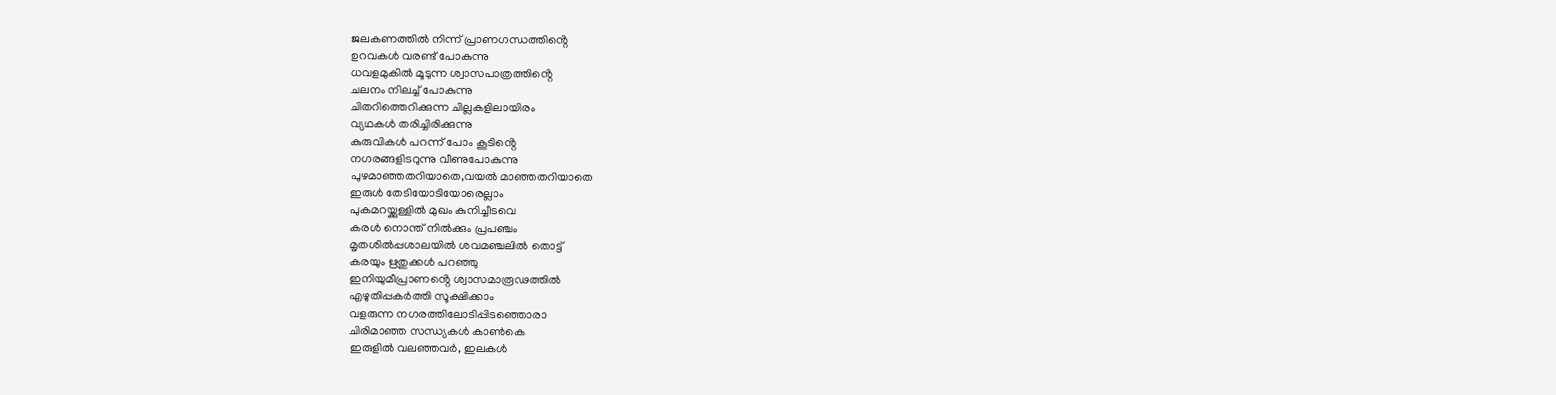ജലകണത്തിൽ നിന്ന് പ്രാണഗന്ധത്തിൻ്റെ
ഉറവകൾ വരണ്ട് പോകുന്നു
ധവളമുകിൽ മൂടുന്ന ശ്വാസപാത്രത്തിൻ്റെ
ചലനം നിലച്ച് പോകുന്നു
ചിതറിത്തെറിക്കുന്ന ചില്ലകളിലായിരം
വ്യഥകൾ തരിച്ചിരിക്കുന്നു
കുരുവികൾ പറന്ന് പോം കൂടിൻ്റെ
നഗരങ്ങളിടറുന്നു വീണുപോകുന്നു
പുഴമാഞ്ഞതറിയാതെ,വയൽ മാഞ്ഞതറിയാതെ
ഇരുൾ തേടിയോടിയോരെല്ലാം
പുകമറയ്ക്കുള്ളിൽ മുഖം കുനിച്ചീടവെ
കരൾ നൊന്ത് നിൽക്കും പ്രപഞ്ചം
മൃതശിൽപ്പശാലയിൽ ശവമഞ്ചലിൽ തൊട്ട്
കരയും ഋതുക്കൾ പറഞ്ഞു
ഇനിയുമീപ്രാണൻ്റെ ശ്വാസമാരൂഢത്തിൽ
എഴുതിപ്പകർത്തി സൂക്ഷിക്കാം
വളരുന്ന നഗരത്തിലോടിപ്പിടഞ്ഞൊരാ
ചിരിമാഞ്ഞ സന്ധ്യകൾ കാൺകെ
ഇരുളിൽ വലഞ്ഞവർ, ഇലകൾ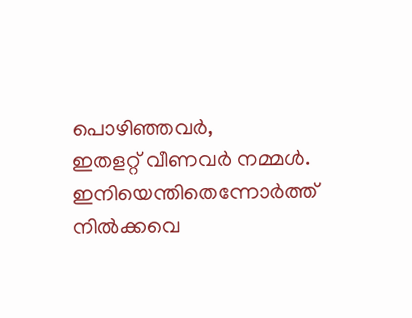പൊഴിഞ്ഞവർ,
ഇതളറ്റ് വീണവർ നമ്മൾ.
ഇനിയെന്തിതെന്നോർത്ത് നിൽക്കവെ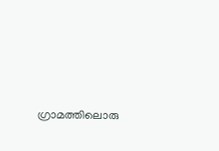ഗ്രാമത്തിലൊരു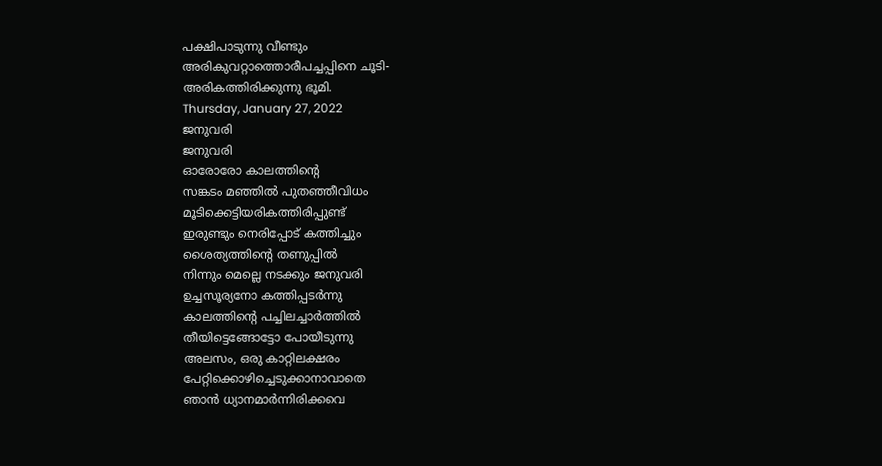പക്ഷിപാടുന്നു വീണ്ടും
അരികുവറ്റാത്തൊരീപച്ചപ്പിനെ ചൂടി-
അരികത്തിരിക്കുന്നു ഭൂമി.
Thursday, January 27, 2022
ജനുവരി
ജനുവരി
ഓരോരോ കാലത്തിൻ്റെ
സങ്കടം മഞ്ഞിൽ പുതഞ്ഞീവിധം
മൂടിക്കെട്ടിയരികത്തിരിപ്പുണ്ട്
ഇരുണ്ടും നെരിപ്പോട് കത്തിച്ചും
ശൈത്യത്തിൻ്റെ തണുപ്പിൽ
നിന്നും മെല്ലെ നടക്കും ജനുവരി
ഉച്ചസൂര്യനോ കത്തിപ്പടർന്നു
കാലത്തിൻ്റെ പച്ചിലച്ചാർത്തിൽ
തീയിട്ടെങ്ങോട്ടോ പോയീടുന്നു
അലസം, ഒരു കാറ്റിലക്ഷരം
പേറ്റിക്കൊഴിച്ചെടുക്കാനാവാതെ
ഞാൻ ധ്യാനമാർന്നിരിക്കവെ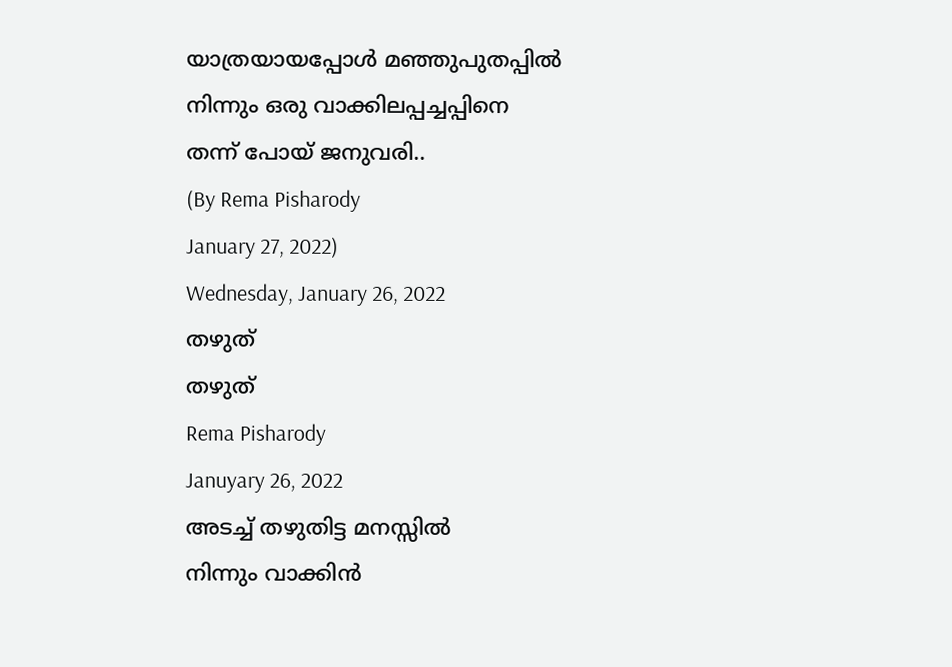യാത്രയായപ്പോൾ മഞ്ഞുപുതപ്പിൽ
നിന്നും ഒരു വാക്കിലപ്പച്ചപ്പിനെ
തന്ന് പോയ് ജനുവരി..
(By Rema Pisharody
January 27, 2022)
Wednesday, January 26, 2022
തഴുത്
തഴുത്
Rema Pisharody
Januyary 26, 2022
അടച്ച് തഴുതിട്ട മനസ്സിൽ
നിന്നും വാക്കിൻ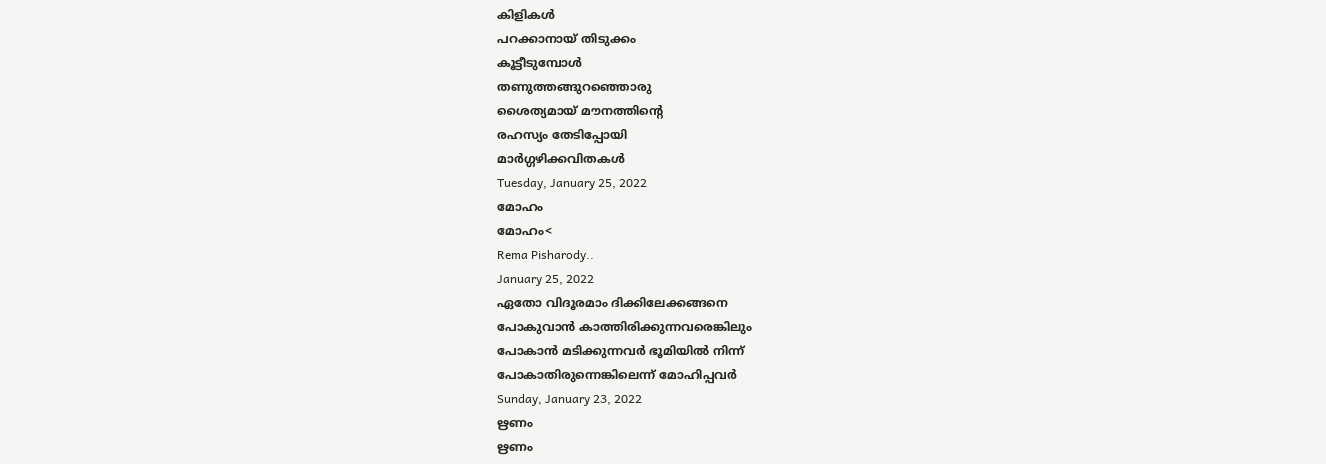കിളികൾ
പറക്കാനായ് തിടുക്കം
കൂട്ടീടുമ്പോൾ
തണുത്തങ്ങുറഞ്ഞൊരു
ശൈത്യമായ് മൗനത്തിൻ്റെ
രഹസ്യം തേടിപ്പോയി
മാർഗ്ഗഴിക്കവിതകൾ
Tuesday, January 25, 2022
മോഹം
മോഹം<
Rema Pisharody..
January 25, 2022
ഏതോ വിദൂരമാം ദിക്കിലേക്കങ്ങനെ
പോകുവാൻ കാത്തിരിക്കുന്നവരെങ്കിലും
പോകാൻ മടിക്കുന്നവർ ഭൂമിയിൽ നിന്ന്
പോകാതിരുന്നെങ്കിലെന്ന് മോഹിപ്പവർ
Sunday, January 23, 2022
ഋണം
ഋണം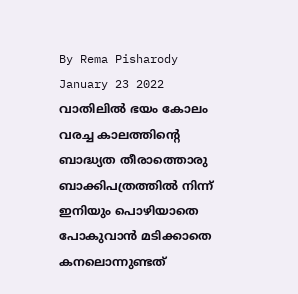By Rema Pisharody
January 23 2022
വാതിലിൽ ഭയം കോലം വരച്ച കാലത്തിൻ്റെ ബാദ്ധ്യത തീരാത്തൊരു ബാക്കിപത്രത്തിൽ നിന്ന് ഇനിയും പൊഴിയാതെ പോകുവാൻ മടിക്കാതെ കനലൊന്നുണ്ടത്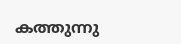കത്തുന്നു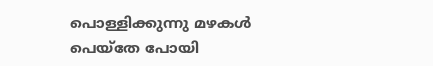പൊള്ളിക്കുന്നു മഴകൾ പെയ്തേ പോയി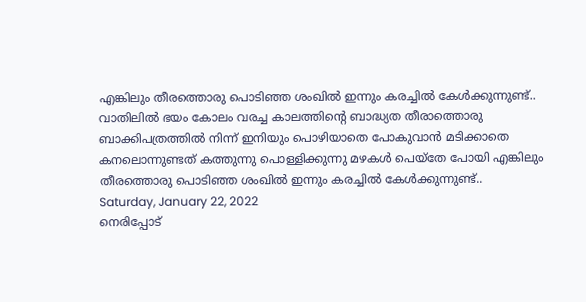എങ്കിലും തീരത്തൊരു പൊടിഞ്ഞ ശംഖിൽ ഇന്നും കരച്ചിൽ കേൾക്കുന്നുണ്ട്..
വാതിലിൽ ഭയം കോലം വരച്ച കാലത്തിൻ്റെ ബാദ്ധ്യത തീരാത്തൊരു ബാക്കിപത്രത്തിൽ നിന്ന് ഇനിയും പൊഴിയാതെ പോകുവാൻ മടിക്കാതെ കനലൊന്നുണ്ടത് കത്തുന്നു പൊള്ളിക്കുന്നു മഴകൾ പെയ്തേ പോയി എങ്കിലും തീരത്തൊരു പൊടിഞ്ഞ ശംഖിൽ ഇന്നും കരച്ചിൽ കേൾക്കുന്നുണ്ട്..
Saturday, January 22, 2022
നെരിപ്പോട്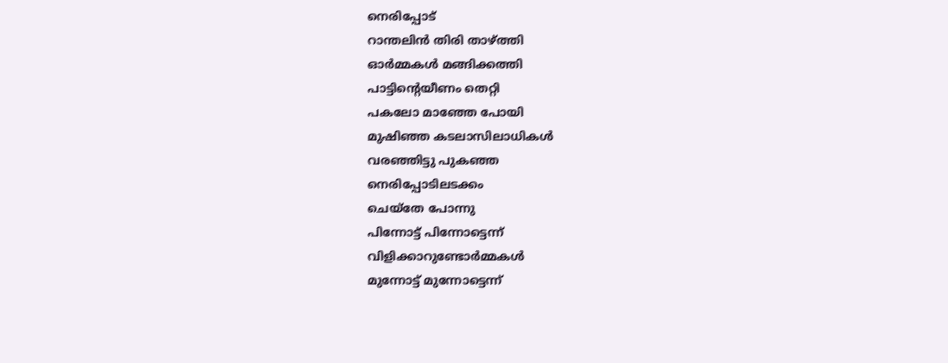നെരിപ്പോട്
റാന്തലിൻ തിരി താഴ്ത്തി
ഓർമ്മകൾ മങ്ങിക്കത്തി
പാട്ടിൻ്റെയീണം തെറ്റി
പകലോ മാഞ്ഞേ പോയി
മുഷിഞ്ഞ കടലാസിലാധികൾ
വരഞ്ഞിട്ടു പുകഞ്ഞ
നെരിപ്പോടിലടക്കം
ചെയ്തേ പോന്നു
പിന്നോട്ട് പിന്നോട്ടെന്ന്
വിളിക്കാറുണ്ടോർമ്മകൾ
മുന്നോട്ട് മുന്നോട്ടെന്ന്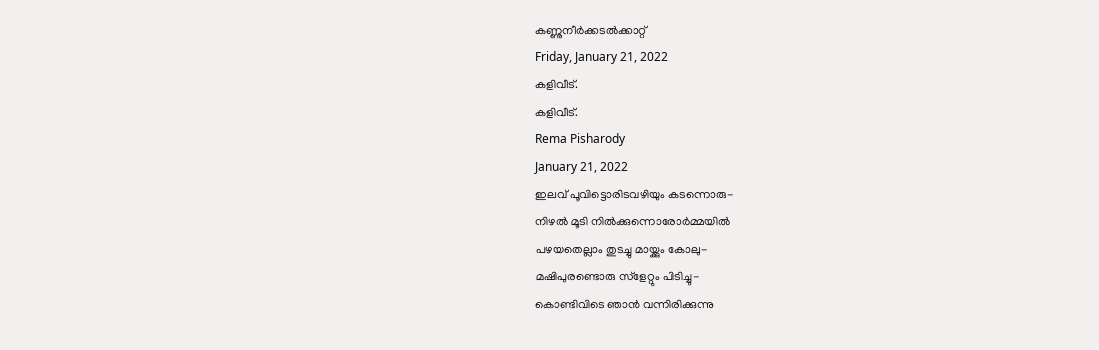കണ്ണുനീർക്കടൽക്കാറ്റ്
Friday, January 21, 2022
കളിവീട്.
കളിവീട്.
Rema Pisharody
January 21, 2022
ഇലവ് പൂവിട്ടൊരിടവഴിയും കടന്നൊരു-
നിഴൽ മൂടി നിൽക്കുന്നൊരോർമ്മയിൽ
പഴയതെല്ലാം തുടച്ചു മായ്ക്കും കോലു-
മഷിപുരണ്ടൊരു സ്ളേറ്റും പിടിച്ചു-
കൊണ്ടിവിടെ ഞാൻ വന്നിരിക്കുന്നു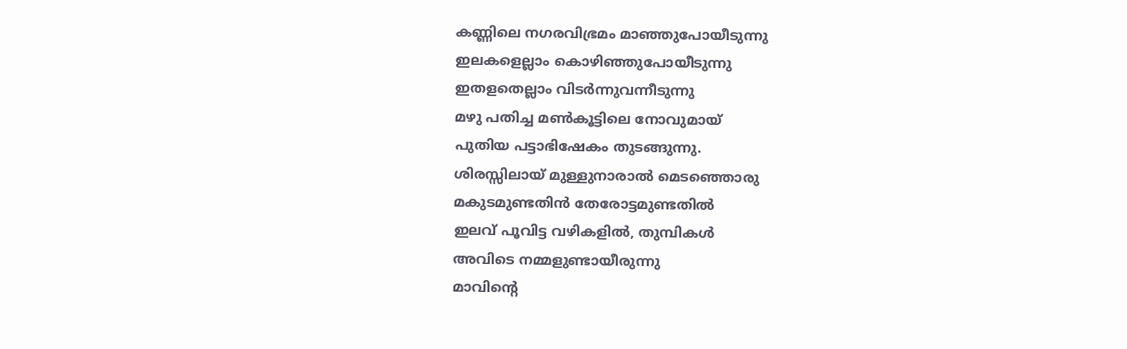കണ്ണിലെ നഗരവിഭ്രമം മാഞ്ഞുപോയീടുന്നു
ഇലകളെല്ലാം കൊഴിഞ്ഞുപോയീടുന്നു
ഇതളതെല്ലാം വിടർന്നുവന്നീടുന്നു
മഴു പതിച്ച മൺകൂട്ടിലെ നോവുമായ്
പുതിയ പട്ടാഭിഷേകം തുടങ്ങുന്നു.
ശിരസ്സിലായ് മുള്ളുനാരാൽ മെടഞ്ഞൊരു
മകുടമുണ്ടതിൻ തേരോട്ടമുണ്ടതിൽ
ഇലവ് പൂവിട്ട വഴികളിൽ, തുമ്പികൾ
അവിടെ നമ്മളുണ്ടായീരുന്നു
മാവിൻ്റെ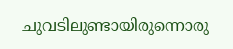ചുവടിലുണ്ടായിരുന്നൊരു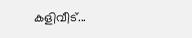കളിവീട്...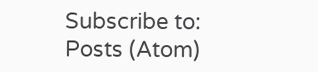Subscribe to:
Posts (Atom)